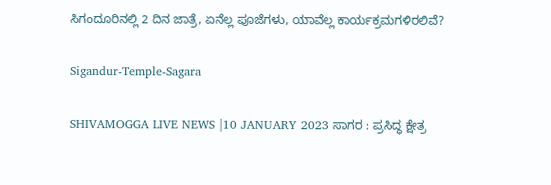ಸಿಗಂದೂರಿನಲ್ಲಿ 2 ದಿನ ಜಾತ್ರೆ, ಏನೆಲ್ಲ ಪೂಜೆಗಳು, ಯಾವೆಲ್ಲ ಕಾರ್ಯಕ್ರಮಗಳಿರಲಿವೆ?

Sigandur-Temple-Sagara

SHIVAMOGGA LIVE NEWS |10 JANUARY 2023 ಸಾಗರ : ಪ್ರಸಿದ್ಧ ಕ್ಷೇತ್ರ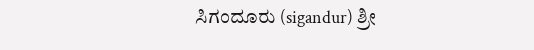ಸಿಗಂದೂರು (sigandur) ಶ್ರೀ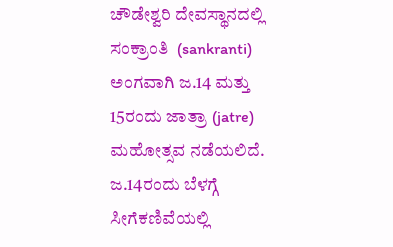ಚೌಡೇಶ್ವರಿ ದೇವಸ್ಥಾನದಲ್ಲಿ ಸಂಕ್ರಾಂತಿ  (sankranti) ಅಂಗವಾಗಿ ಜ.14 ಮತ್ತು 15ರಂದು ಜಾತ್ರಾ (jatre) ಮಹೋತ್ಸವ ನಡೆಯಲಿದೆ. ಜ.14ರಂದು ಬೆಳಗ್ಗೆ ಸೀಗೆಕಣಿವೆಯಲ್ಲಿ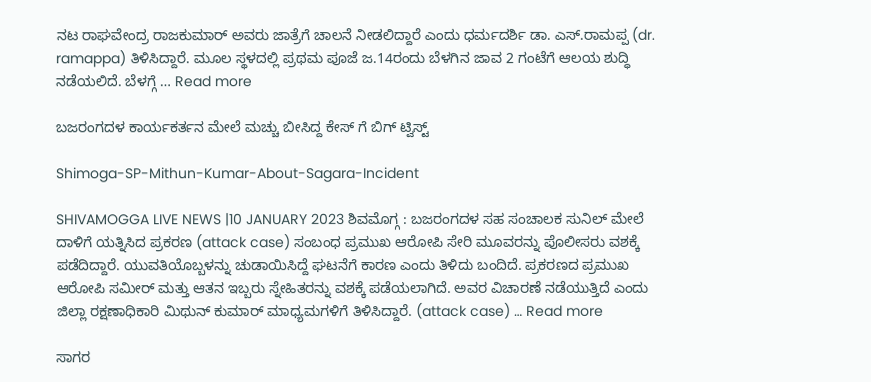ನಟ ರಾಘವೇಂದ್ರ ರಾಜಕುಮಾರ್ ಅವರು ಜಾತ್ರೆಗೆ ಚಾಲನೆ ನೀಡಲಿದ್ದಾರೆ ಎಂದು ಧರ್ಮದರ್ಶಿ ಡಾ. ಎಸ್.ರಾಮಪ್ಪ (dr. ramappa) ತಿಳಿಸಿದ್ದಾರೆ. ಮೂಲ ಸ್ಥಳದಲ್ಲಿ ಪ್ರಥಮ ಪೂಜೆ ಜ.14ರಂದು ಬೆಳಗಿನ ಜಾವ 2 ಗಂಟೆಗೆ ಆಲಯ ಶುದ್ಧಿ ನಡೆಯಲಿದೆ. ಬೆಳಗ್ಗೆ … Read more

ಬಜರಂಗದಳ ಕಾರ್ಯಕರ್ತನ ಮೇಲೆ ಮಚ್ಚು ಬೀಸಿದ್ದ ಕೇಸ್ ಗೆ ಬಿಗ್ ಟ್ವಿಸ್ಟ್

Shimoga-SP-Mithun-Kumar-About-Sagara-Incident

SHIVAMOGGA LIVE NEWS |10 JANUARY 2023 ಶಿವಮೊಗ್ಗ : ಬಜರಂಗದಳ ಸಹ ಸಂಚಾಲಕ ಸುನಿಲ್ ಮೇಲೆ ದಾಳಿಗೆ ಯತ್ನಿಸಿದ ಪ್ರಕರಣ (attack case) ಸಂಬಂಧ ಪ್ರಮುಖ ಆರೋಪಿ ಸೇರಿ ಮೂವರನ್ನು ಪೊಲೀಸರು ವಶಕ್ಕೆ ಪಡೆದಿದ್ದಾರೆ. ಯುವತಿಯೊಬ್ಬಳನ್ನು ಚುಡಾಯಿಸಿದ್ದೆ ಘಟನೆಗೆ ಕಾರಣ ಎಂದು ತಿಳಿದು ಬಂದಿದೆ. ಪ್ರಕರಣದ ಪ್ರಮುಖ ಆರೋಪಿ ಸಮೀರ್ ಮತ್ತು ಆತನ ಇಬ್ಬರು ಸ್ನೇಹಿತರನ್ನು ವಶಕ್ಕೆ ಪಡೆಯಲಾಗಿದೆ. ಅವರ ವಿಚಾರಣೆ ನಡೆಯುತ್ತಿದೆ ಎಂದು ಜಿಲ್ಲಾ ರಕ್ಷಣಾಧಿಕಾರಿ ಮಿಥುನ್ ಕುಮಾರ್ ಮಾಧ್ಯಮಗಳಿಗೆ ತಿಳಿಸಿದ್ದಾರೆ. (attack case) … Read more

ಸಾಗರ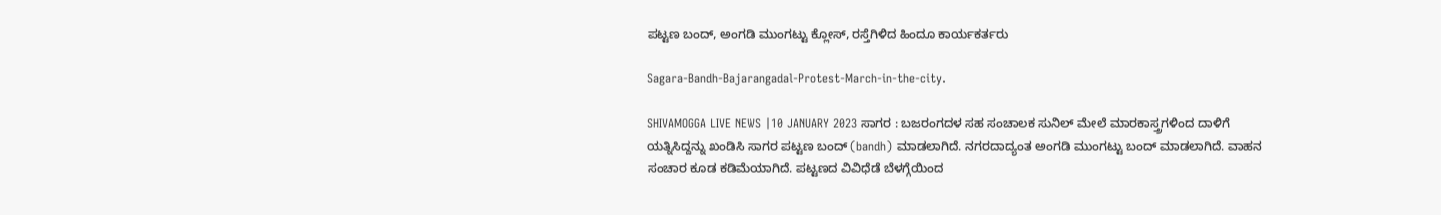ಪಟ್ಟಣ ಬಂದ್, ಅಂಗಡಿ ಮುಂಗಟ್ಟು ಕ್ಲೋಸ್, ರಸ್ತೆಗಿಳಿದ ಹಿಂದೂ ಕಾರ್ಯಕರ್ತರು

Sagara-Bandh-Bajarangadal-Protest-March-in-the-city.

SHIVAMOGGA LIVE NEWS |10 JANUARY 2023 ಸಾಗರ : ಬಜರಂಗದಳ ಸಹ ಸಂಚಾಲಕ ಸುನಿಲ್ ಮೇಲೆ ಮಾರಕಾಸ್ತ್ರಗಳಿಂದ ದಾಳಿಗೆ ಯತ್ನಿಸಿದ್ದನ್ನು ಖಂಡಿಸಿ ಸಾಗರ ಪಟ್ಟಣ ಬಂದ್ (bandh) ಮಾಡಲಾಗಿದೆ. ನಗರದಾದ್ಯಂತ ಅಂಗಡಿ ಮುಂಗಟ್ಟು ಬಂದ್ ಮಾಡಲಾಗಿದೆ. ವಾಹನ ಸಂಚಾರ ಕೂಡ ಕಡಿಮೆಯಾಗಿದೆ. ಪಟ್ಟಣದ ವಿವಿಧೆಡೆ ಬೆಳಗ್ಗೆಯಿಂದ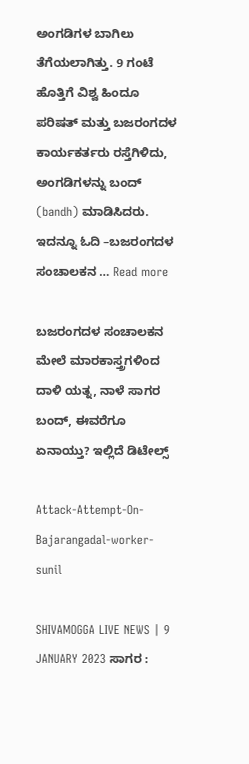ಅಂಗಡಿಗಳ ಬಾಗಿಲು ತೆಗೆಯಲಾಗಿತ್ತು. 9 ಗಂಟೆ ಹೊತ್ತಿಗೆ ವಿಶ್ವ ಹಿಂದೂ ಪರಿಷತ್ ಮತ್ತು ಬಜರಂಗದಳ ಕಾರ್ಯಕರ್ತರು ರಸ್ತೆಗಿಳಿದು, ಅಂಗಡಿಗಳನ್ನು ಬಂದ್ (bandh) ಮಾಡಿಸಿದರು. ಇದನ್ನೂ ಓದಿ –ಬಜರಂಗದಳ ಸಂಚಾಲಕನ … Read more

ಬಜರಂಗದಳ ಸಂಚಾಲಕನ ಮೇಲೆ ಮಾರಕಾಸ್ತ್ರಗಳಿಂದ ದಾಳಿ ಯತ್ನ, ನಾಳೆ ಸಾಗರ ಬಂದ್, ಈವರೆಗೂ ಏನಾಯ್ತು? ಇಲ್ಲಿದೆ ಡಿಟೇಲ್ಸ್

Attack-Attempt-On-Bajarangadal-worker-sunil

SHIVAMOGGA LIVE NEWS | 9 JANUARY 2023 ಸಾಗರ :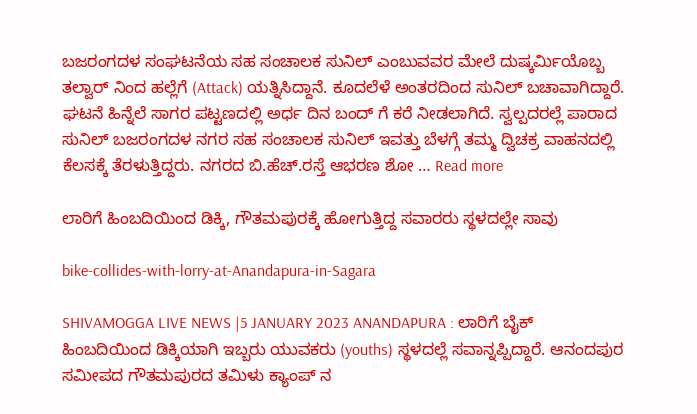ಬಜರಂಗದಳ ಸಂಘಟನೆಯ ಸಹ ಸಂಚಾಲಕ ಸುನಿಲ್ ಎಂಬುವವರ ಮೇಲೆ ದುಷ್ಕರ್ಮಿಯೊಬ್ಬ ತಲ್ವಾರ್ ನಿಂದ ಹಲ್ಲೆಗೆ (Attack) ಯತ್ನಿಸಿದ್ದಾನೆ. ಕೂದಲೆಳೆ ಅಂತರದಿಂದ ಸುನಿಲ್ ಬಚಾವಾಗಿದ್ದಾರೆ. ಘಟನೆ ಹಿನ್ನೆಲೆ ಸಾಗರ ಪಟ್ಟಣದಲ್ಲಿ ಅರ್ಧ ದಿನ ಬಂದ್ ಗೆ ಕರೆ ನೀಡಲಾಗಿದೆ. ಸ್ವಲ್ಪದರಲ್ಲೆ ಪಾರಾದ ಸುನಿಲ್ ಬಜರಂಗದಳ ನಗರ ಸಹ ಸಂಚಾಲಕ ಸುನಿಲ್ ಇವತ್ತು ಬೆಳಗ್ಗೆ ತಮ್ಮ ದ್ವಿಚಕ್ರ ವಾಹನದಲ್ಲಿ ಕೆಲಸಕ್ಕೆ ತೆರಳುತ್ತಿದ್ದರು. ನಗರದ ಬಿ.ಹೆಚ್.ರಸ್ತೆ ಆಭರಣ ಶೋ … Read more

ಲಾರಿಗೆ ಹಿಂಬದಿಯಿಂದ ಡಿಕ್ಕಿ, ಗೌತಮಪುರಕ್ಕೆ ಹೋಗುತ್ತಿದ್ದ ಸವಾರರು ಸ್ಥಳದಲ್ಲೇ ಸಾವು

bike-collides-with-lorry-at-Anandapura-in-Sagara

SHIVAMOGGA LIVE NEWS |5 JANUARY 2023 ANANDAPURA : ಲಾರಿಗೆ ಬೈಕ್ ಹಿಂಬದಿಯಿಂದ ಡಿಕ್ಕಿಯಾಗಿ ಇಬ್ಬರು ಯುವಕರು (youths) ಸ್ಥಳದಲ್ಲೆ ಸವಾನ್ನಪ್ಪಿದ್ದಾರೆ. ಆನಂದಪುರ ಸಮೀಪದ ಗೌತಮಪುರದ ತಮಿಳು ಕ್ಯಾಂಪ್ ನ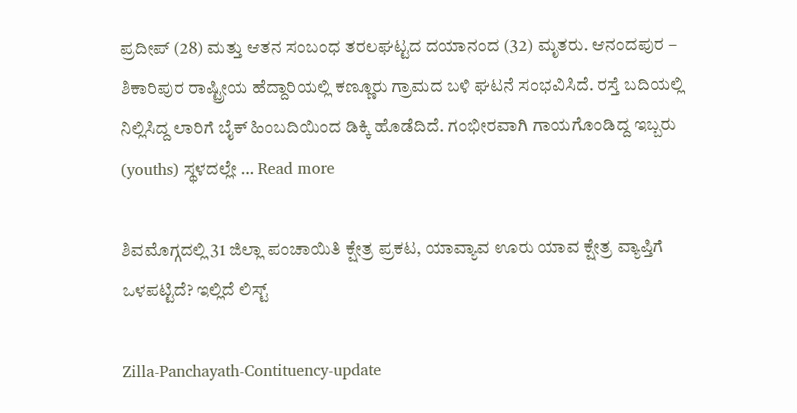ಪ್ರದೀಪ್ (28) ಮತ್ತು ಆತನ ಸಂಬಂಧ ತರಲಘಟ್ಟದ ದಯಾನಂದ (32) ಮೃತರು. ಆನಂದಪುರ – ಶಿಕಾರಿಪುರ ರಾಷ್ಟ್ರೀಯ ಹೆದ್ದಾರಿಯಲ್ಲಿ ಕಣ್ಣೂರು ಗ್ರಾಮದ ಬಳಿ ಘಟನೆ ಸಂಭವಿಸಿದೆ. ರಸ್ತೆ ಬದಿಯಲ್ಲಿ ನಿಲ್ಲಿಸಿದ್ದ ಲಾರಿಗೆ ಬೈಕ್ ಹಿಂಬದಿಯಿಂದ ಡಿಕ್ಕಿ ಹೊಡೆದಿದೆ. ಗಂಭೀರವಾಗಿ ಗಾಯಗೊಂಡಿದ್ದ ಇಬ್ಬರು (youths) ಸ್ಥಳದಲ್ಲೇ … Read more

ಶಿವಮೊಗ್ಗದಲ್ಲಿ 31 ಜಿಲ್ಲಾ ಪಂಚಾಯಿತಿ ಕ್ಷೇತ್ರ ಪ್ರಕಟ, ಯಾವ್ಯಾವ ಊರು ಯಾವ ಕ್ಷೇತ್ರ ವ್ಯಾಪ್ತಿಗೆ ಒಳಪಟ್ಟಿದೆ? ಇಲ್ಲಿದೆ ಲಿಸ್ಟ್

Zilla-Panchayath-Contituency-update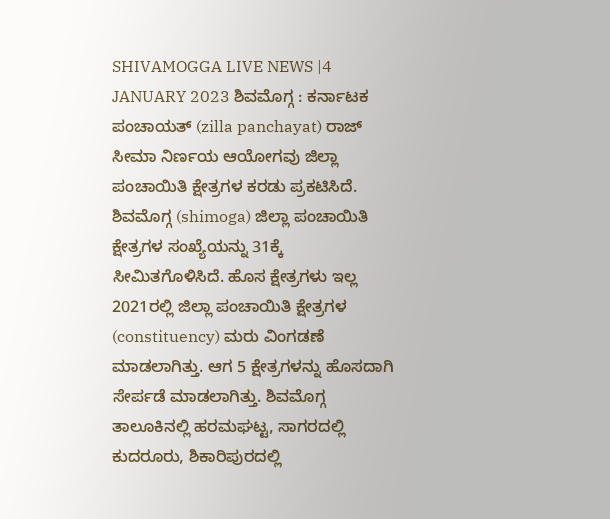SHIVAMOGGA LIVE NEWS |4 JANUARY 2023 ಶಿವಮೊಗ್ಗ : ಕರ್ನಾಟಕ ಪಂಚಾಯತ್ (zilla panchayat) ರಾಜ್ ಸೀಮಾ ನಿರ್ಣಯ ಆಯೋಗವು ಜಿಲ್ಲಾ ಪಂಚಾಯಿತಿ ಕ್ಷೇತ್ರಗಳ ಕರಡು ಪ್ರಕಟಿಸಿದೆ. ಶಿವಮೊಗ್ಗ (shimoga) ಜಿಲ್ಲಾ ಪಂಚಾಯಿತಿ ಕ್ಷೇತ್ರಗಳ ಸಂಖ್ಯೆಯನ್ನು 31ಕ್ಕೆ ಸೀಮಿತಗೊಳಿಸಿದೆ. ಹೊಸ ಕ್ಷೇತ್ರಗಳು ಇಲ್ಲ 2021ರಲ್ಲಿ ಜಿಲ್ಲಾ ಪಂಚಾಯಿತಿ ಕ್ಷೇತ್ರಗಳ (constituency) ಮರು ವಿಂಗಡಣೆ ಮಾಡಲಾಗಿತ್ತು. ಆಗ 5 ಕ್ಷೇತ್ರಗಳನ್ನು ಹೊಸದಾಗಿ ಸೇರ್ಪಡೆ ಮಾಡಲಾಗಿತ್ತು. ಶಿವಮೊಗ್ಗ ತಾಲೂಕಿನಲ್ಲಿ ಹರಮಘಟ್ಟ, ಸಾಗರದಲ್ಲಿ ಕುದರೂರು, ಶಿಕಾರಿಪುರದಲ್ಲಿ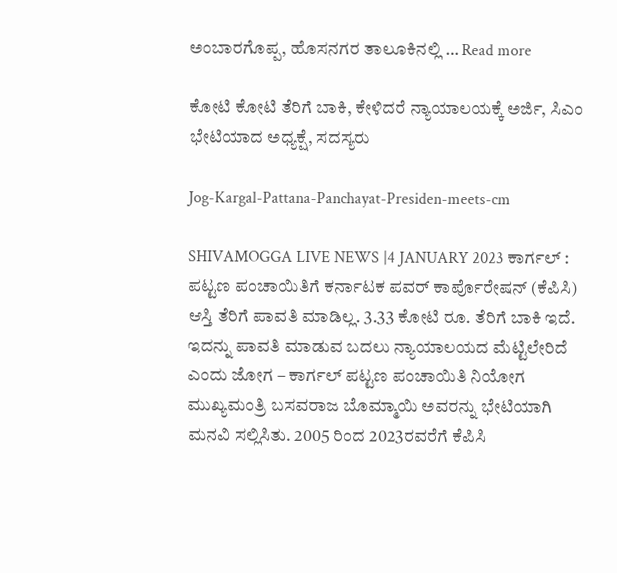ಅಂಬಾರಗೊಪ್ಪ, ಹೊಸನಗರ ತಾಲೂಕಿನಲ್ಲಿ … Read more

ಕೋಟಿ ಕೋಟಿ ತೆರಿಗೆ ಬಾಕಿ, ಕೇಳಿದರೆ ನ್ಯಾಯಾಲಯಕ್ಕೆ ಅರ್ಜಿ, ಸಿಎಂ ಭೇಟಿಯಾದ ಅಧ್ಯಕ್ಷೆ, ಸದಸ್ಯರು

Jog-Kargal-Pattana-Panchayat-Presiden-meets-cm

SHIVAMOGGA LIVE NEWS |4 JANUARY 2023 ಕಾರ್ಗಲ್ : ಪಟ್ಟಣ ಪಂಚಾಯಿತಿಗೆ ಕರ್ನಾಟಕ ಪವರ್ ಕಾರ್ಪೊರೇಷನ್ (ಕೆಪಿಸಿ) ಆಸ್ತಿ ತೆರಿಗೆ ಪಾವತಿ ಮಾಡಿಲ್ಲ. 3.33 ಕೋಟಿ ರೂ. ತೆರಿಗೆ ಬಾಕಿ ಇದೆ. ಇದನ್ನು ಪಾವತಿ ಮಾಡುವ ಬದಲು ನ್ಯಾಯಾಲಯದ ಮೆಟ್ಟಿಲೇರಿದೆ ಎಂದು ಜೋಗ – ಕಾರ್ಗಲ್ ಪಟ್ಟಣ ಪಂಚಾಯಿತಿ ನಿಯೋಗ ಮುಖ್ಯಮಂತ್ರಿ ಬಸವರಾಜ ಬೊಮ್ಮಾಯಿ ಅವರನ್ನು ಭೇಟಿಯಾಗಿ ಮನವಿ ಸಲ್ಲಿಸಿತು. 2005 ರಿಂದ 2023ರವರೆಗೆ ಕೆಪಿಸಿ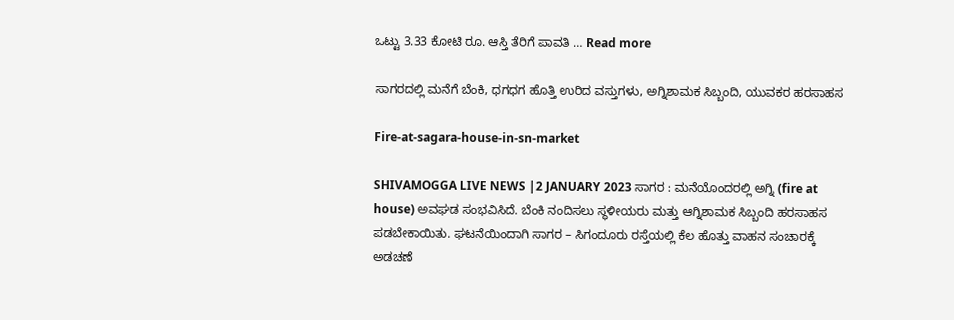ಒಟ್ಟು 3.33 ಕೋಟಿ ರೂ. ಆಸ್ತಿ ತೆರಿಗೆ ಪಾವತಿ … Read more

ಸಾಗರದಲ್ಲಿ ಮನೆಗೆ ಬೆಂಕಿ, ಧಗಧಗ ಹೊತ್ತಿ ಉರಿದ ವಸ್ತುಗಳು, ಅಗ್ನಿಶಾಮಕ ಸಿಬ್ಬಂದಿ, ಯುವಕರ ಹರಸಾಹಸ

Fire-at-sagara-house-in-sn-market

SHIVAMOGGA LIVE NEWS |2 JANUARY 2023 ಸಾಗರ : ಮನೆಯೊಂದರಲ್ಲಿ ಅಗ್ನಿ (fire at house) ಅವಘಡ ಸಂಭವಿಸಿದೆ. ಬೆಂಕಿ ನಂದಿಸಲು ಸ್ಥಳೀಯರು ಮತ್ತು ಆಗ್ನಿಶಾಮಕ ಸಿಬ್ಬಂದಿ ಹರಸಾಹಸ ಪಡಬೇಕಾಯಿತು. ಘಟನೆಯಿಂದಾಗಿ ಸಾಗರ – ಸಿಗಂದೂರು ರಸ್ತೆಯಲ್ಲಿ ಕೆಲ ಹೊತ್ತು ವಾಹನ ಸಂಚಾರಕ್ಕೆ ಅಡಚಣೆ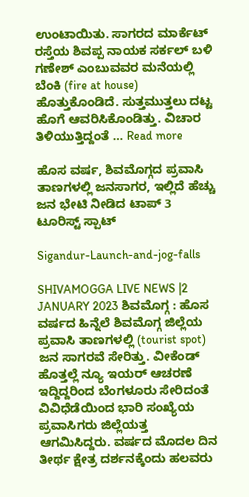ಉಂಟಾಯಿತು. ಸಾಗರದ ಮಾರ್ಕೆಟ್ ರಸ್ತೆಯ ಶಿವಪ್ಪ ನಾಯಕ ಸರ್ಕಲ್ ಬಳಿ ಗಣೇಶ್ ಎಂಬುವವರ ಮನೆಯಲ್ಲಿ ಬೆಂಕಿ (fire at house) ಹೊತ್ತುಕೊಂಡಿದೆ. ಸುತ್ತಮುತ್ತಲು ದಟ್ಟ ಹೊಗೆ ಆವರಿಸಿಕೊಂಡಿತ್ತು. ವಿಚಾರ ತಿಳಿಯುತ್ತಿದ್ದಂತೆ … Read more

ಹೊಸ ವರ್ಷ, ಶಿವಮೊಗ್ಗದ ಪ್ರವಾಸಿ ತಾಣಗಳಲ್ಲಿ ಜನಸಾಗರ, ಇಲ್ಲಿದೆ ಹೆಚ್ಚು ಜನ ಭೇಟಿ ನೀಡಿದ ಟಾಪ್ 3 ಟೂರಿಸ್ಟ್ ಸ್ಪಾಟ್

Sigandur-Launch-and-jog-falls

SHIVAMOGGA LIVE NEWS |2 JANUARY 2023 ಶಿವಮೊಗ್ಗ : ಹೊಸ ವರ್ಷದ ಹಿನ್ನೆಲೆ ಶಿವಮೊಗ್ಗ ಜಿಲ್ಲೆಯ ಪ್ರವಾಸಿ ತಾಣಗಳಲ್ಲಿ (tourist spot) ಜನ ಸಾಗರವೆ ಸೇರಿತ್ತು. ವೀಕೆಂಡ್ ಹೊತ್ತಲ್ಲೆ ನ್ಯೂ ಇಯರ್ ಆಚರಣೆ ಇದ್ದಿದ್ದರಿಂದ ಬೆಂಗಳೂರು ಸೇರಿದಂತೆ ವಿವಿಧೆಡೆಯಿಂದ ಭಾರಿ ಸಂಖ್ಯೆಯ ಪ್ರವಾಸಿಗರು ಜಿಲ್ಲೆಯತ್ತ ಆಗಮಿಸಿದ್ದರು. ವರ್ಷದ ಮೊದಲ ದಿನ ತೀರ್ಥ ಕ್ಷೇತ್ರ ದರ್ಶನಕ್ಕೆಂದು ಹಲವರು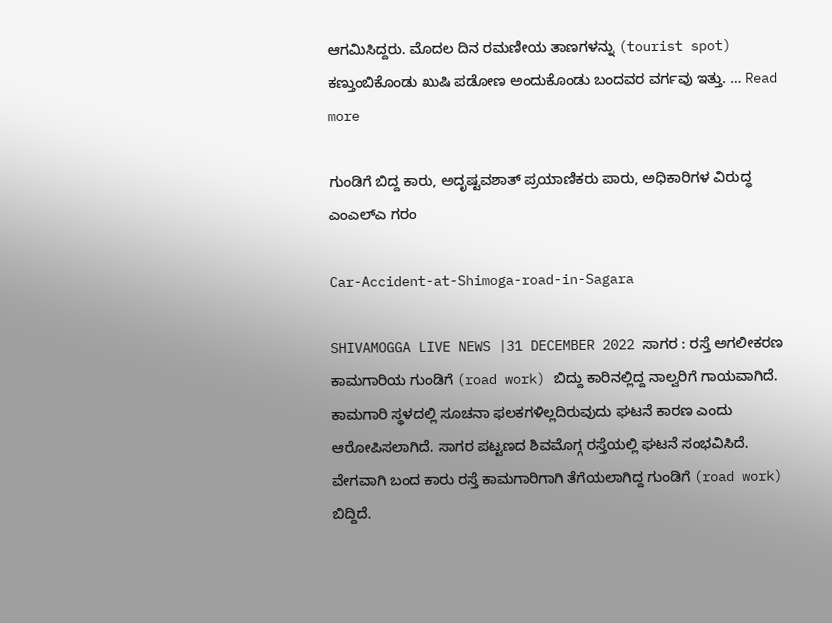ಆಗಮಿಸಿದ್ದರು. ಮೊದಲ ದಿನ ರಮಣೀಯ ತಾಣಗಳನ್ನು (tourist spot) ಕಣ್ತುಂಬಿಕೊಂಡು ಖುಷಿ ಪಡೋಣ ಅಂದುಕೊಂಡು ಬಂದವರ ವರ್ಗವು ಇತ್ತು. … Read more

ಗುಂಡಿಗೆ ಬಿದ್ದ ಕಾರು, ಅದೃಷ್ಟವಶಾತ್ ಪ್ರಯಾಣಿಕರು ಪಾರು, ಅಧಿಕಾರಿಗಳ ವಿರುದ್ಧ ಎಂಎಲ್ಎ ಗರಂ

Car-Accident-at-Shimoga-road-in-Sagara

SHIVAMOGGA LIVE NEWS |31 DECEMBER 2022 ಸಾಗರ : ರಸ್ತೆ ಅಗಲೀಕರಣ ಕಾಮಗಾರಿಯ ಗುಂಡಿಗೆ (road work) ಬಿದ್ದು ಕಾರಿನಲ್ಲಿದ್ದ ನಾಲ್ವರಿಗೆ ಗಾಯವಾಗಿದೆ. ಕಾಮಗಾರಿ ಸ್ಥಳದಲ್ಲಿ ಸೂಚನಾ ಫಲಕಗಳಿಲ್ಲದಿರುವುದು ಘಟನೆ ಕಾರಣ ಎಂದು ಆರೋಪಿಸಲಾಗಿದೆ. ಸಾಗರ ಪಟ್ಟಣದ ಶಿವಮೊಗ್ಗ ರಸ್ತೆಯಲ್ಲಿ ಘಟನೆ ಸಂಭವಿಸಿದೆ. ವೇಗವಾಗಿ ಬಂದ ಕಾರು ರಸ್ತೆ ಕಾಮಗಾರಿಗಾಗಿ ತೆಗೆಯಲಾಗಿದ್ದ ಗುಂಡಿಗೆ (road work) ಬಿದ್ದಿದೆ.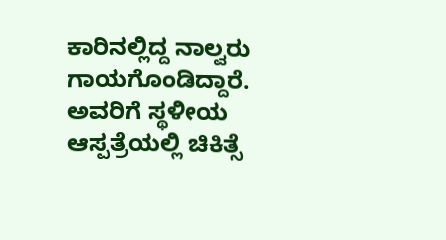ಕಾರಿನಲ್ಲಿದ್ದ ನಾಲ್ವರು ಗಾಯಗೊಂಡಿದ್ದಾರೆ. ಅವರಿಗೆ ಸ್ಥಳೀಯ ಆಸ್ಪತ್ರೆಯಲ್ಲಿ ಚಿಕಿತ್ಸೆ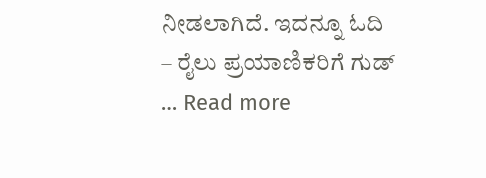ನೀಡಲಾಗಿದೆ. ಇದನ್ನೂ ಓದಿ – ರೈಲು ಪ್ರಯಾಣಿಕರಿಗೆ ಗುಡ್ … Read more